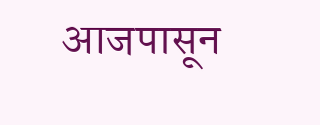आजपासून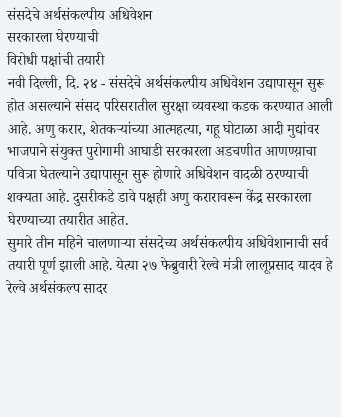संसदेचे अर्थसंकल्पीय अधिवेशन
सरकारला घेरण्याची
विरोधी पक्षांची तयारी
नवी दिल्ली, दि. २४ - संसदेचे अर्थसंकल्पीय अधिवेशन उद्यापासून सुरू होत असल्याने संसद परिसरातील सुरक्षा व्यवस्था कडक करण्यात आली आहे. अणु करार, शेतकऱ्यांच्या आत्महत्या, गहू घोटाळा आदी मुद्यांवर भाजपाने संयुक्त पुरोगामी आघाडी सरकारला अडचणीत आणण्य़ाचा पवित्रा घेतल्याने उद्यापासून सुरू होणारे अधिवेशन वादळी ठरण्याची शक्यता आहे. दुसरीकडे डावे पक्षही अणु करारावरून केंद्र सरकारला घेरण्याच्या तयारीत आहेत.
सुमारे तीन महिने चालणाऱ्या संसदेच्य अर्थसंकल्पीय अधिवेशानाची सर्व तयारी पूर्ण झाली आहे. येत्या २७ फेब्रुवारी रेल्वे मंत्री लालूप्रसाद यादव हे रेल्वे अर्थसंकल्प सादर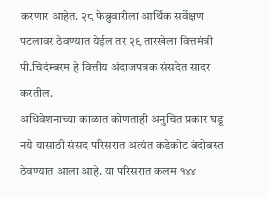करणार आहेत. २८ फेब्रुवारीला आर्थिक सर्वेक्षण पटलावर ठेवण्यात येईल तर २९ तारखेला वित्तमंत्री पी.चिदंम्बरम हे वित्तीय अंदाजपत्रक संसदेत सादर करतील.
अधिवेशनाच्या काळात कोणताही अनुचित प्रकार घडू नये यासाठी संसद परिसरात अत्यंत कडेकोट बंदोबस्त ठेवण्यात आला आहे. या परिसरात कलम १४४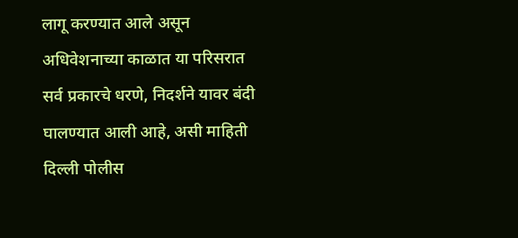लागू करण्यात आले असून अधिवेशनाच्या काळात या परिसरात सर्व प्रकारचे धरणे, निदर्शने यावर बंदी घालण्यात आली आहे, असी माहिती दिल्ली पोलीस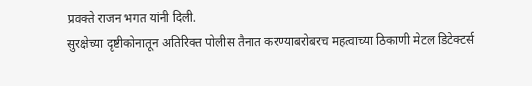प्रवक्ते राजन भगत यांनी दिली.
सुरक्षेच्या दृष्टीकोनातून अतिरिक्त पोलीस तैनात करण्याबरोबरच महत्वाच्या ठिकाणी मेटल डिटेक्टर्स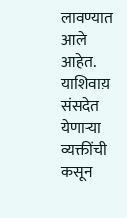लावण्यात आले आहेत. याशिवाय़ संसदेत येणाऱ्या व्यक्तींची कसून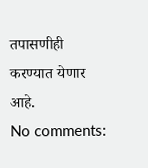तपासणीही करण्यात येणार आहे.
No comments: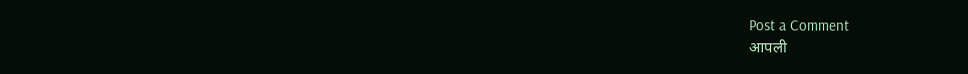Post a Comment
आपली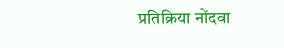प्रतिक्रिया नोंदवा